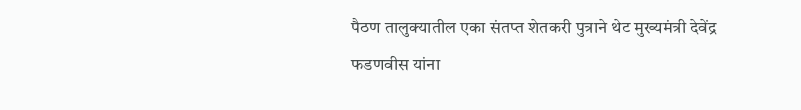पैठण तालुक्यातील एका संतप्त शेतकरी पुत्राने थेट मुख्यमंत्री देवेंद्र फडणवीस यांना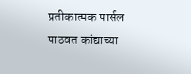प्रतीकात्मक पार्सल पाठवत कांद्याच्या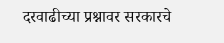दरवाढीच्या प्रश्नावर सरकारचे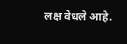लक्ष वेधले आहे.